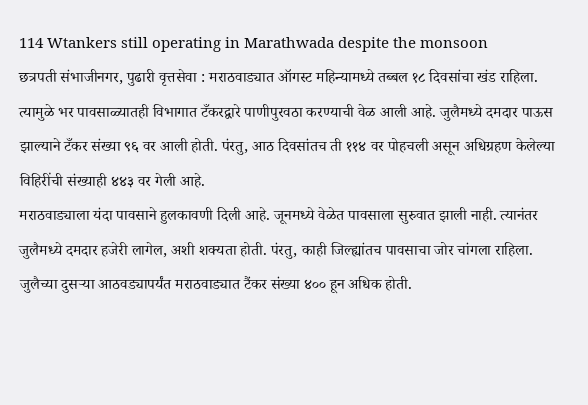114 Wtankers still operating in Marathwada despite the monsoon
छत्रपती संभाजीनगर, पुढारी वृत्तसेवा : मराठवाड्यात ऑगस्ट महिन्यामध्ये तब्बल १८ दिवसांचा खंड राहिला. त्यामुळे भर पावसाळ्यातही विभागात टँकरद्वारे पाणीपुरवठा करण्याची वेळ आली आहे. जुलैमध्ये दमदार पाऊस झाल्याने टँकर संख्या ९६ वर आली होती. पंरतु, आठ दिवसांतच ती ११४ वर पोहचली असून अधिग्रहण केलेल्या विहिरींची संख्याही ४४३ वर गेली आहे.
मराठवाड्याला यंदा पावसाने हुलकावणी दिली आहे. जूनमध्ये वेळेत पावसाला सुरुवात झाली नाही. त्यानंतर जुलैमध्ये दमदार हजेरी लागेल, अशी शक्यता होती. पंरतु, काही जिल्ह्यांतच पावसाचा जोर चांगला राहिला. जुलैच्या दुसऱ्या आठवड्यापर्यंत मराठवाड्यात टैंकर संख्या ४०० हून अधिक होती.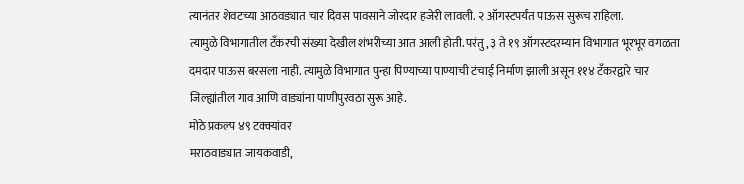त्यानंतर शेवटच्या आठवड्यात चार दिवस पावसाने जोरदार हजेरी लावली. २ ऑगस्टपर्यंत पाऊस सुरूच राहिला.
त्यामुळे विभागातील टँकरची संख्या देखील शंभरीच्या आत आली होती. परंतु, ३ ते १९ ऑगस्टदरम्यान विभागात भूरभूर वगळता दमदार पाऊस बरसला नाही. त्यामुळे विभागात पुन्हा पिण्याच्या पाण्याची टंचाई निर्माण झाली असून ११४ टँकरद्वारे चार जिल्ह्यांतील गाव आणि वाड्यांना पाणीपुरवठा सुरू आहे.
मोठे प्रकल्प ४९ टक्क्यांवर
मराठवाड्यात जायकवाडी,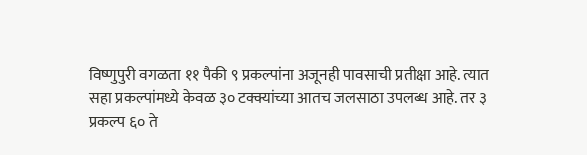विष्णुपुरी वगळता ११ पैकी ९ प्रकल्पांना अजूनही पावसाची प्रतीक्षा आहे. त्यात सहा प्रकल्पांमध्ये केवळ ३० टक्क्यांच्या आतच जलसाठा उपलब्ध आहे. तर ३ प्रकल्प ६० ते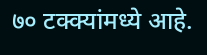७० टक्क्यांमध्ये आहे.